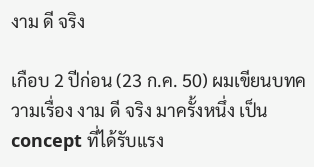งาม ดี จริง

เกือบ 2 ปีก่อน (23 ก.ค. 50) ผมเขียนบทความเรื่อง งาม ดี จริง มาครั้งหนึ่ง เป็น concept ที่ได้รับแรง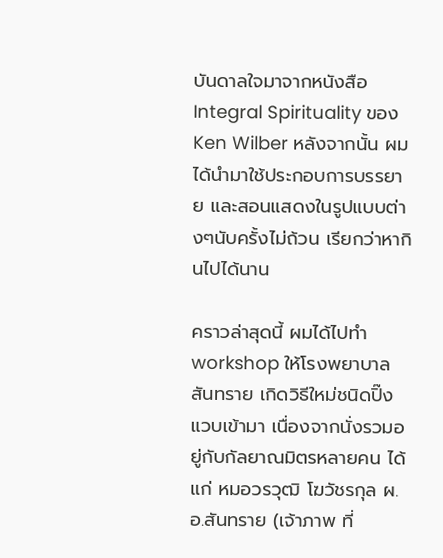บันดาลใจมาจากหนังสือ Integral Spirituality ของ Ken Wilber หลังจากนั้น ผมได้นำมาใช้ประกอบการบรรยาย และสอนแสดงในรูปแบบต่างๆนับครั้งไม่ถ้วน เรียกว่าหากินไปได้นาน

คราวล่าสุดนี้ ผมได้ไปทำ workshop ให้โรงพยาบาลสันทราย เกิดวิธีใหม่ชนิดปิ๊งแวบเข้ามา เนื่องจากนั่งรวมอยู่กับกัลยาณมิตรหลายคน ได้แก่ หมอวรวุฒิ โฆวัชรกุล ผ.อ.สันทราย (เจ้าภาพ ที่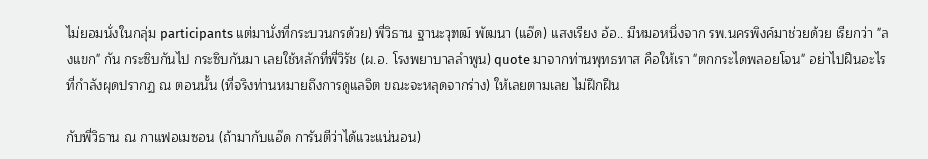ไม่ยอมนั่งในกลุ่ม participants แต่มานั่งที่กระบวนกรด้วย) พี่วิธาน ฐานะวุฑฒ์ พัฒนา (แอ๊ด) แสงเรียง อ้อ.. มีหมอหนึ่งจาก รพ.นครพิงค์มาช่วยด้วย เรียกว่า "ลงแขก" กัน กระซิบกันไป กระซิบกันมา เลยใช้หลักที่พี่วิรัช (ผ.อ. โรงพยาบาลลำพูน) quote มาจากท่านพุทธทาส คือให้เรา "ตกกระไดพลอยโจน" อย่าไปฝืนอะไรที่กำลังผุดปรากฏ ณ ตอนนั้น (ที่จริงท่านหมายถึงการดูแลจิต ขณะจะหลุดจากร่าง) ให้เลยตามเลย ไม่ฝึกฝืน

กับพี่วิธาน ณ กาแฟอเมซอน (ถ้ามากับแอ๊ด การันตีว่าได้แวะแน่นอน)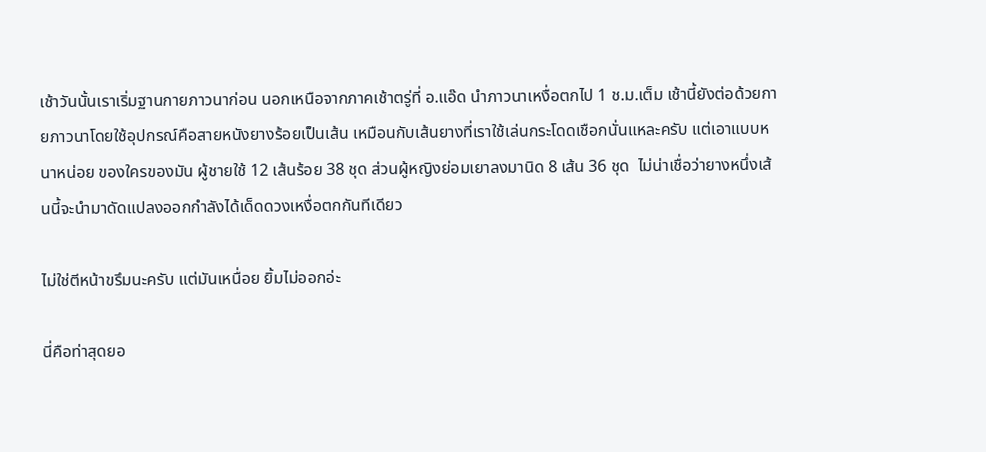เช้าวันนั้นเราเริ่มฐานกายภาวนาก่อน นอกเหนือจากภาคเช้าตรู่ที่ อ.แอ๊ด นำภาวนาเหงื่อตกไป 1 ช.ม.เต็ม เช้านี้ยังต่อด้วยกายภาวนาโดยใช้อุปกรณ์คือสายหนังยางร้อยเป็นเส้น เหมือนกับเส้นยางที่เราใช้เล่นกระโดดเชือกนั่นแหละครับ แต่เอาแบบหนาหน่อย ของใครของมัน ผู้ชายใช้ 12 เส้นร้อย 38 ชุด ส่วนผู้หญิงย่อมเยาลงมานิด 8 เส้น 36 ชุด  ไม่น่าเชื่อว่ายางหนึ่งเส้นนี้จะนำมาดัดแปลงออกกำลังได้เด็ดดวงเหงื่อตกกันทีเดียว

ไม่ใช่ตีหน้าขรึมนะครับ แต่มันเหนื่อย ยิ้มไม่ออกอ่ะ

นี่คือท่าสุดยอ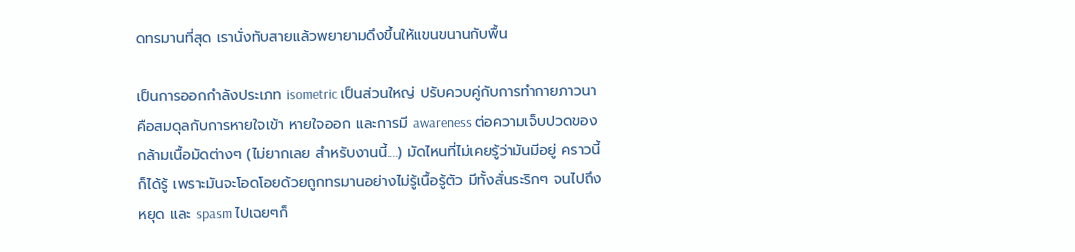ดทรมานที่สุด เรานั่งทับสายแล้วพยายามดึงขึ้นให้แขนขนานกับพื้น

เป็นการออกกำลังประเภท isometric เป็นส่วนใหญ่ ปรับควบคู่กับการทำกายภาวนาคือสมดุลกับการหายใจเข้า หายใจออก และการมี awareness ต่อความเจ็บปวดของกล้ามเนื้อมัดต่างๆ (ไม่ยากเลย สำหรับงานนี้....) มัดไหนที่ไม่เคยรู้ว่ามันมีอยู่ คราวนี้ก็ได้รู้ เพราะมันจะโอดโอยด้วยถูกทรมานอย่างไม่รู้เนื้อรู้ตัว มีทั้งสั่นระริกๆ จนไปถึงหยุด และ spasm ไปเฉยๆก็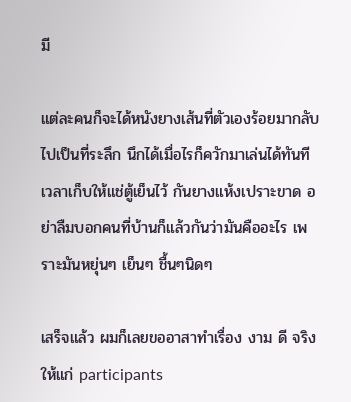มี

แต่ละคนก็จะได้หนังยางเส้นที่ตัวเองร้อยมากลับไปเป็นที่ระลึก นึกได้เมื่อไรก็ควักมาเล่นได้ทันที เวลาเก็บให้แช่ตู้เย็นไว้ กันยางแห้งเปราะขาด อย่าลืมบอกคนที่บ้านก็แล้วกันว่ามันคืออะไร เพราะมันหยุ่นๆ เย็นๆ ชื้นๆนิดๆ

เสร็จแล้ว ผมก็เลยขออาสาทำเรื่อง งาม ดี จริง ให้แก่ participants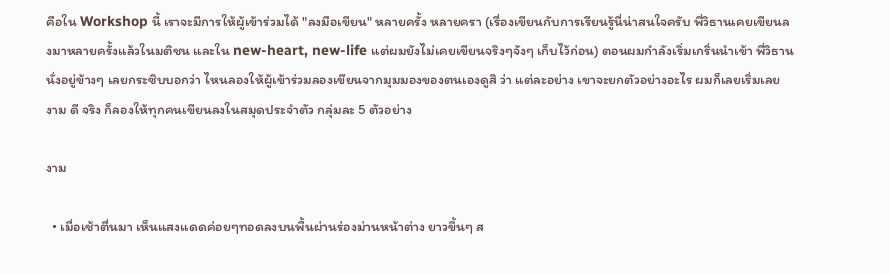คือใน Workshop นี้ เราจะมีการให้ผู้เข้าร่วมได้ "ลงมือเขียน" หลายครั้ง หลายครา (เรื่องเขียนกับการเรียนรู้นี่น่าสนใจครับ พี่วิธานเคยเขียนลงมาหลายครั้งแล้วในมติชน และใน new-heart, new-life แต่ผมยังไม่เคยเขียนจริงๆจังๆ เก็บไว้ก่อน) ตอนผมกำลังเริ่มเกริ่นนำเข้า พี่วิธานนั่งอยู่ข้างๆ เลยกระซิบบอกว่า ไหนลองให้ผู้เข้าร่วมลองเขียนจากมุมมองของตนเองดูสิ ว่า แต่ละอย่าง เขาจะยกตัวอย่างอะไร ผมก็เลยเริ่มเลย งาม ดี จริง ก็ลองให้ทุกคนเขียนลงในสมุดประจำตัว กลุ่มละ 5 ตัวอย่าง

งาม

  • เมื่อเช้าตื่นมา เห็นแสงแดดค่อยๆทอดลงบนพื้นผ่านร่องม่านหน้าต่าง ยาวขึ้นๆ ส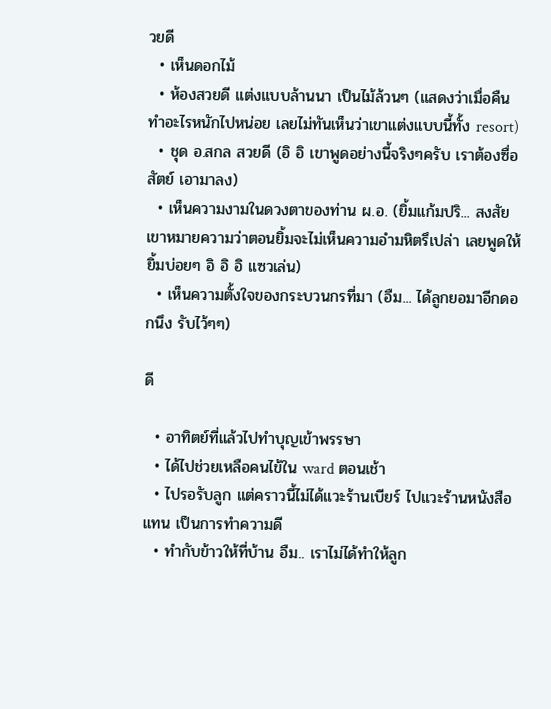วยดี
  • เห็นดอกไม้
  • ห้องสวยดี แต่งแบบล้านนา เป็นไม้ล้วนๆ (แสดงว่าเมื่อคืนทำอะไรหนักไปหน่อย เลยไม่ทันเห็นว่าเขาแต่งแบบนี้ทั้ง resort)
  • ชุด อ.สกล สวยดี (อิ อิ เขาพูดอย่างนี้จริงๆครับ เราต้องซื่อสัตย์ เอามาลง)
  • เห็นความงามในดวงตาของท่าน ผ.อ. (ยิ้มแก้มปริ... สงสัยเขาหมายความว่าตอนยิ้มจะไม่เห็นความอำมหิตรึเปล่า เลยพูดให้ยิ้มบ่อยๆ อิ อิ อิ แซวเล่น)
  • เห็นความตั้งใจของกระบวนกรที่มา (อืม... ได้ลูกยอมาอีกดอกนึง รับไว้ๆๆ)

ดี

  • อาทิตย์ที่แล้วไปทำบุญเข้าพรรษา
  • ได้ไปช่วยเหลือคนไข้ใน ward ตอนเช้า
  • ไปรอรับลูก แต่คราวนี้ไม่ได้แวะร้านเบียร์ ไปแวะร้านหนังสือแทน เป็นการทำความดี
  • ทำกับข้าวให้ที่บ้าน อืม.. เราไม่ได้ทำให้ลูก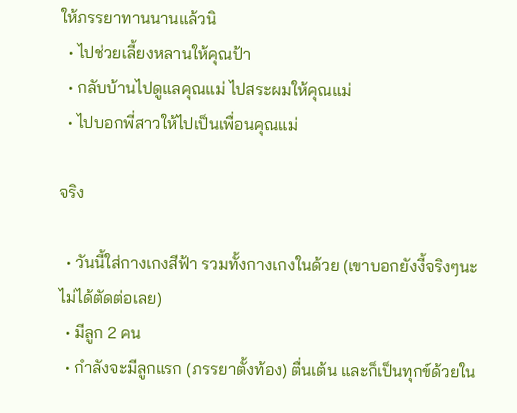ให้ภรรยาทานนานแล้วนิ
  • ไปช่วยเลี้ยงหลานให้คุณป้า
  • กลับบ้านไปดูแลคุณแม่ ไปสระผมให้คุณแม่
  • ไปบอกพี่สาวให้ไปเป็นเพื่อนคุณแม่

จริง

  • วันนี้ใส่กางเกงสีฟ้า รวมทั้งกางเกงในด้วย (เขาบอกยังงี้จริงๆนะ ไม่ได้ตัดต่อเลย)
  • มีลูก 2 คน
  • กำลังจะมีลูกแรก (ภรรยาตั้งท้อง) ตื่นเต้น และก็เป็นทุกข์ด้วยใน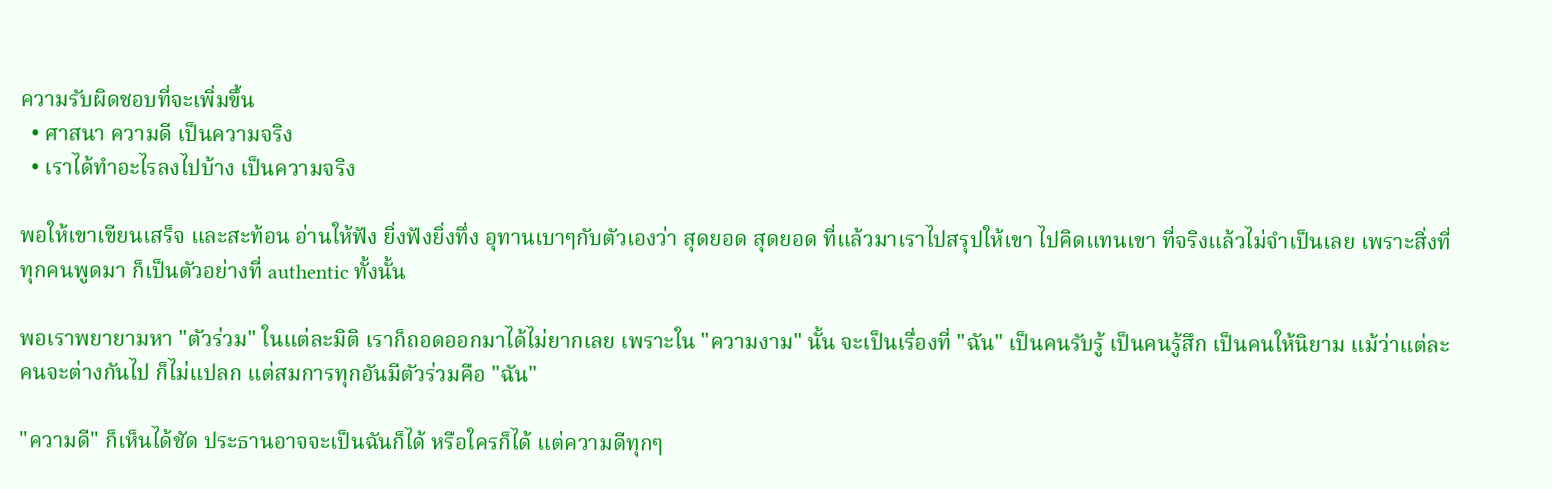ความรับผิดชอบที่จะเพิ่มขึ้น
  • ศาสนา ความดี เป็นความจริง
  • เราได้ทำอะไรลงไปบ้าง เป็นความจริง

พอให้เขาเขียนเสร็จ และสะท้อน อ่านให้ฟัง ยิ่งฟังยิ่งทึ่ง อุทานเบาๆกับตัวเองว่า สุดยอด สุดยอด ที่แล้วมาเราไปสรุปให้เขา ไปคิดแทนเขา ที่จริงแล้วไม่จำเป็นเลย เพราะสิ่งที่ทุกคนพูดมา ก็เป็นตัวอย่างที่ authentic ทั้งนั้น

พอเราพยายามหา "ตัวร่วม" ในแต่ละมิติ เราก็ถอดออกมาได้ไม่ยากเลย เพราะใน "ความงาม" นั้น จะเป็นเรื่องที่ "ฉัน" เป็นคนรับรู้ เป็นคนรู้สึก เป็นคนให้นิยาม แม้ว่าแต่ละคนจะต่างกันไป ก็ไม่แปลก แต่สมการทุกอันมีตัวร่วมคือ "ฉัน"

"ความดี" ก็เห็นได้ชัด ประธานอาจจะเป็นฉันก็ได้ หรือใครก็ได้ แต่ความดีทุกๆ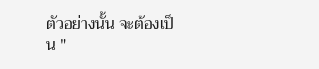ตัวอย่างนั้น จะต้องเป็น "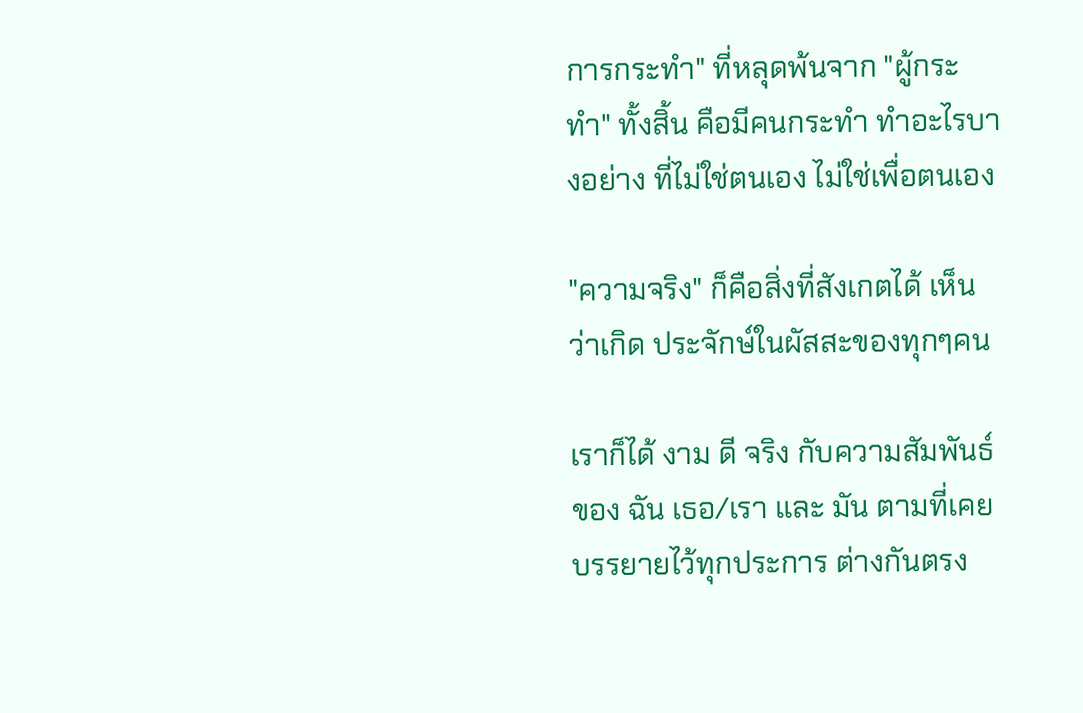การกระทำ" ที่หลุดพ้นจาก "ผู้กระทำ" ทั้งสิ้น คือมีคนกระทำ ทำอะไรบางอย่าง ที่ไม่ใช่ตนเอง ไม่ใช่เพื่อตนเอง

"ความจริง" ก็คือสิ่งที่สังเกตได้ เห็นว่าเกิด ประจักษ์ในผัสสะของทุกๆคน

เราก็ได้ งาม ดี จริง กับความสัมพันธ์ของ ฉัน เธอ/เรา และ มัน ตามที่เคยบรรยายไว้ทุกประการ ต่างกันตรง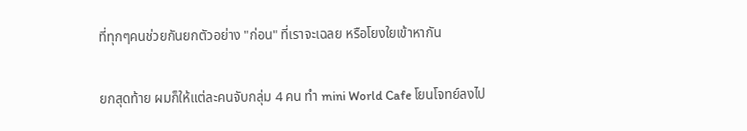ที่ทุกๆคนช่วยกันยกตัวอย่าง "ก่อน" ที่เราจะเฉลย หรือโยงใยเข้าหากัน

ยกสุดท้าย ผมก็ให้แต่ละคนจับกลุ่ม 4 คน ทำ mini World Cafe โยนโจทย์ลงไป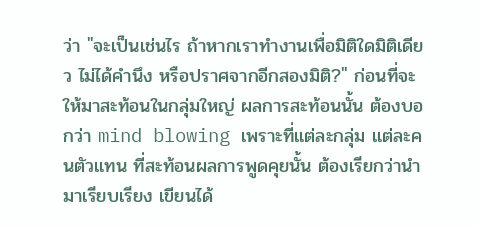ว่า "จะเป็นเช่นไร ถ้าหากเราทำงานเพื่อมิติใดมิติเดียว ไม่ได้คำนึง หรือปราศจากอีกสองมิติ?" ก่อนที่จะให้มาสะท้อนในกลุ่มใหญ่ ผลการสะท้อนนั้น ต้องบอกว่า mind blowing เพราะที่แต่ละกลุ่ม แต่ละคนตัวแทน ที่สะท้อนผลการพูดคุยนั้น ต้องเรียกว่านำมาเรียบเรียง เขียนได้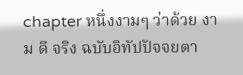chapter หนึ่งงามๆ ว่าด้วย งาม ดี จริง ฉบับอิทัปปัจจยตา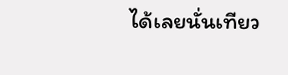ได้เลยนั่นเทียว